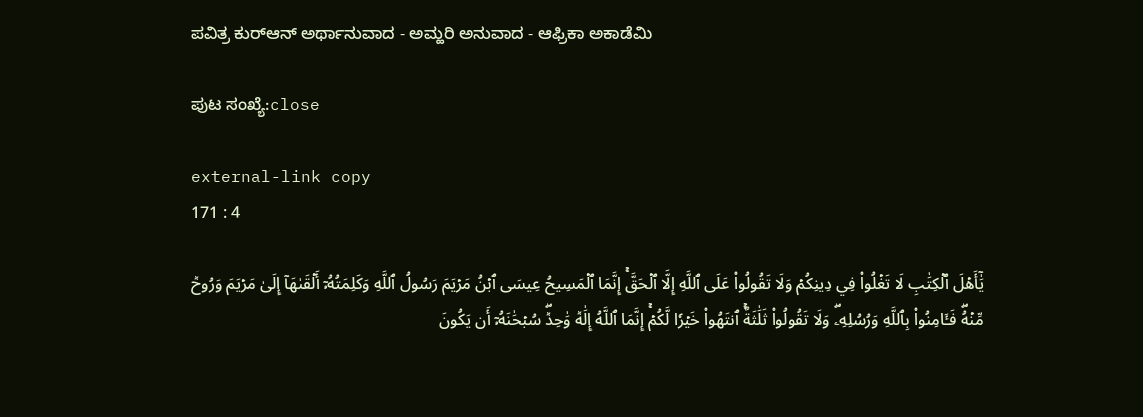ಪವಿತ್ರ ಕುರ್‌ಆನ್ ಅರ್ಥಾನುವಾದ - ಅಮ್ಹರಿ ಅನುವಾದ - ಆಫ್ರಿಕಾ ಅಕಾಡೆಮಿ

ಪುಟ ಸಂಖ್ಯೆ:close

external-link copy
171 : 4

يَٰٓأَهۡلَ ٱلۡكِتَٰبِ لَا تَغۡلُواْ فِي دِينِكُمۡ وَلَا تَقُولُواْ عَلَى ٱللَّهِ إِلَّا ٱلۡحَقَّۚ إِنَّمَا ٱلۡمَسِيحُ عِيسَى ٱبۡنُ مَرۡيَمَ رَسُولُ ٱللَّهِ وَكَلِمَتُهُۥٓ أَلۡقَىٰهَآ إِلَىٰ مَرۡيَمَ وَرُوحٞ مِّنۡهُۖ فَـَٔامِنُواْ بِٱللَّهِ وَرُسُلِهِۦۖ وَلَا تَقُولُواْ ثَلَٰثَةٌۚ ٱنتَهُواْ خَيۡرٗا لَّكُمۡۚ إِنَّمَا ٱللَّهُ إِلَٰهٞ وَٰحِدٞۖ سُبۡحَٰنَهُۥٓ أَن يَكُونَ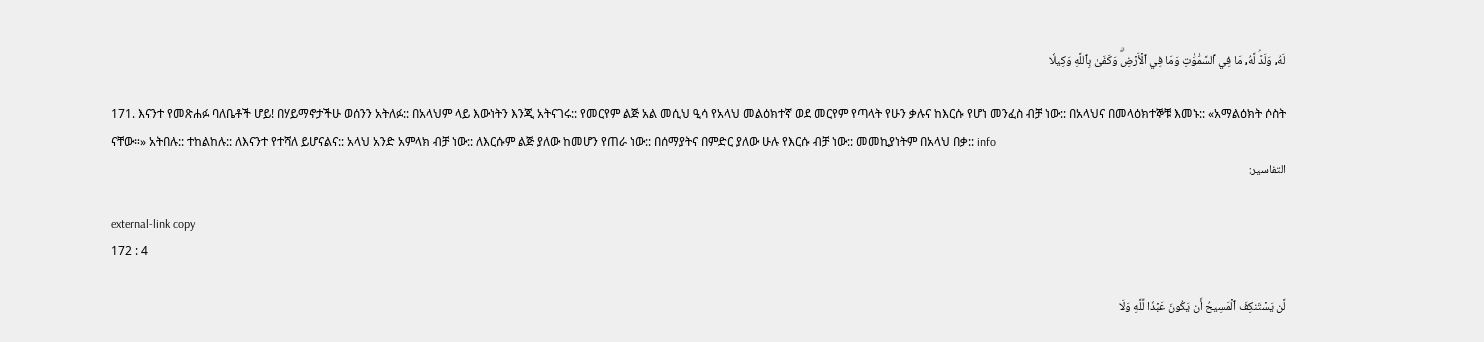لَهُۥ وَلَدٞۘ لَّهُۥ مَا فِي ٱلسَّمَٰوَٰتِ وَمَا فِي ٱلۡأَرۡضِۗ وَكَفَىٰ بِٱللَّهِ وَكِيلٗا

171. እናንተ የመጽሐፉ ባለቤቶች ሆይ! በሃይማኖታችሁ ወሰንን አትለፉ:: በአላህም ላይ እውነትን እንጂ አትናገሩ:: የመርየም ልጅ አል መሲህ ዒሳ የአላህ መልዕክተኛ ወደ መርየም የጣላት የሁን ቃሉና ከእርሱ የሆነ መንፈስ ብቻ ነው:: በአላህና በመላዕክተኞቹ እመኑ:: «አማልዕክት ሶስት ናቸው።» አትበሉ:: ተከልከሉ:: ለእናንተ የተሻለ ይሆናልና:: አላህ አንድ አምላክ ብቻ ነው:: ለእርሱም ልጅ ያለው ከመሆን የጠራ ነው:: በሰማያትና በምድር ያለው ሁሉ የእርሱ ብቻ ነው:: መመኪያነትም በአላህ በቃ:: info
التفاسير:

external-link copy
172 : 4

لَّن يَسۡتَنكِفَ ٱلۡمَسِيحُ أَن يَكُونَ عَبۡدٗا لِّلَّهِ وَلَا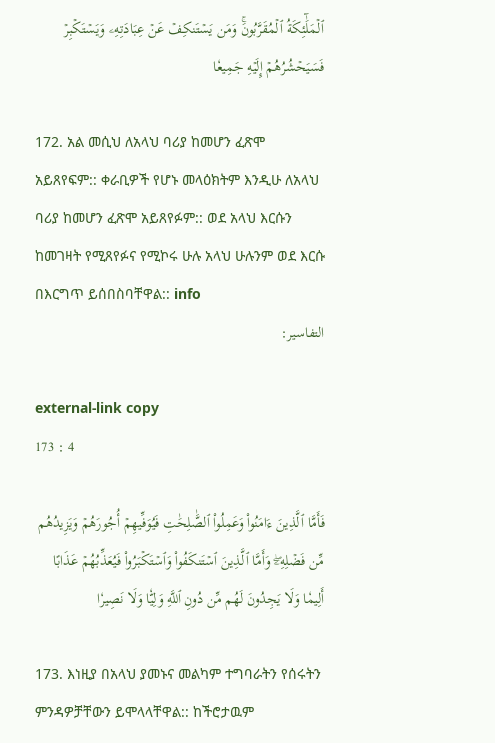ٱلۡمَلَٰٓئِكَةُ ٱلۡمُقَرَّبُونَۚ وَمَن يَسۡتَنكِفۡ عَنۡ عِبَادَتِهِۦ وَيَسۡتَكۡبِرۡ فَسَيَحۡشُرُهُمۡ إِلَيۡهِ جَمِيعٗا

172. አል መሲህ ለአላህ ባሪያ ከመሆን ፈጽሞ አይጸየፍም:: ቀራቢዎች የሆኑ መላዕክትም እንዲሁ ለአላህ ባሪያ ከመሆን ፈጽሞ አይጸየፉም:: ወደ አላህ እርሱን ከመገዛት የሚጸየፉና የሚኮሩ ሁሉ አላህ ሁሉንም ወደ እርሱ በእርግጥ ይሰበስባቸዋል:: info
التفاسير:

external-link copy
173 : 4

فَأَمَّا ٱلَّذِينَ ءَامَنُواْ وَعَمِلُواْ ٱلصَّٰلِحَٰتِ فَيُوَفِّيهِمۡ أُجُورَهُمۡ وَيَزِيدُهُم مِّن فَضۡلِهِۦۖ وَأَمَّا ٱلَّذِينَ ٱسۡتَنكَفُواْ وَٱسۡتَكۡبَرُواْ فَيُعَذِّبُهُمۡ عَذَابًا أَلِيمٗا وَلَا يَجِدُونَ لَهُم مِّن دُونِ ٱللَّهِ وَلِيّٗا وَلَا نَصِيرٗا

173. እነዚያ በአላህ ያመኑና መልካም ተግባራትን የሰሩትን ምንዳዎቻቸውን ይሞላላቸዋል:: ከችሮታዉም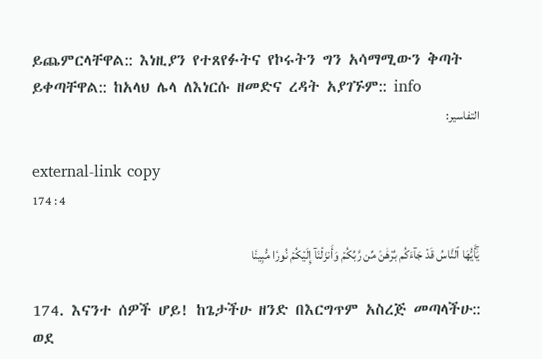ይጨምርላቸዋል:: እነዚያን የተጸየፉትና የኮሩትን ግን አሳማሚውን ቅጣት ይቀጣቸዋል:: ከአላህ ሌላ ለእነርሱ ዘመድና ረዳት አያገኙም:: info
التفاسير:

external-link copy
174 : 4

يَٰٓأَيُّهَا ٱلنَّاسُ قَدۡ جَآءَكُم بُرۡهَٰنٞ مِّن رَّبِّكُمۡ وَأَنزَلۡنَآ إِلَيۡكُمۡ نُورٗا مُّبِينٗا

174. እናንተ ሰዎች ሆይ! ከጌታችሁ ዘንድ በእርግጥም አስረጅ መጣላችሁ:: ወደ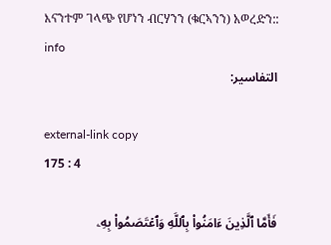እናንተም ገላጭ የሆነን ብርሃንን (ቁርኣንን) አወረድን:: info
التفاسير:

external-link copy
175 : 4

فَأَمَّا ٱلَّذِينَ ءَامَنُواْ بِٱللَّهِ وَٱعۡتَصَمُواْ بِهِۦ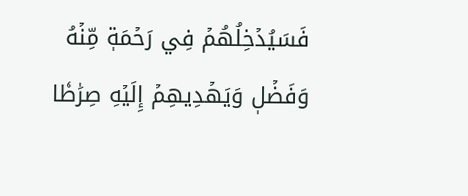فَسَيُدۡخِلُهُمۡ فِي رَحۡمَةٖ مِّنۡهُ وَفَضۡلٖ وَيَهۡدِيهِمۡ إِلَيۡهِ صِرَٰطٗا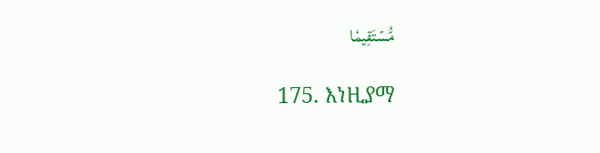مُّسۡتَقِيمٗا

175. እነዚያማ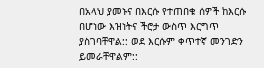በአላህ ያመኑና በእርሱ የተጠበቁ ሰዎች ከእርሱ በሆነው እዝነትና ችሮታ ውስጥ እርግጥ ያስገባቸዋል:: ወደ እርሱም ቀጥተኛ መንገድን ይመራቸዋልም::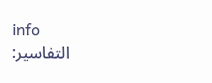info
التفاسير: